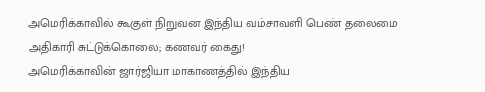அமெரிக்காவில் கூகுள் நிறுவன இந்திய வம்சாவளி பெண் தலைமை அதிகாரி சுட்டுக்கொலை; கணவர் கைது!
அமெரிக்காவின் ஜார்ஜியா மாகாணத்தில் இந்திய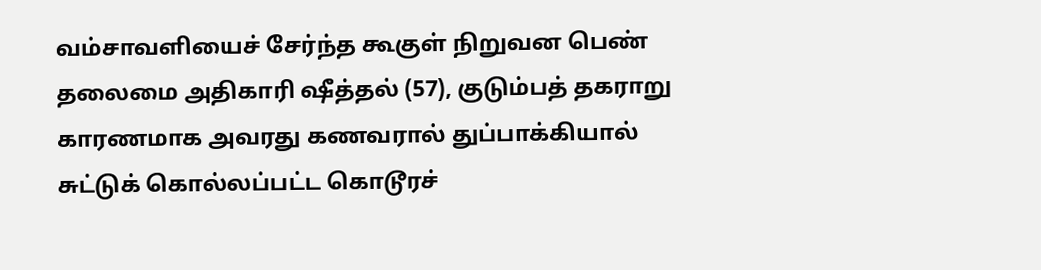வம்சாவளியைச் சேர்ந்த கூகுள் நிறுவன பெண் தலைமை அதிகாரி ஷீத்தல் (57), குடும்பத் தகராறு காரணமாக அவரது கணவரால் துப்பாக்கியால் சுட்டுக் கொல்லப்பட்ட கொடூரச்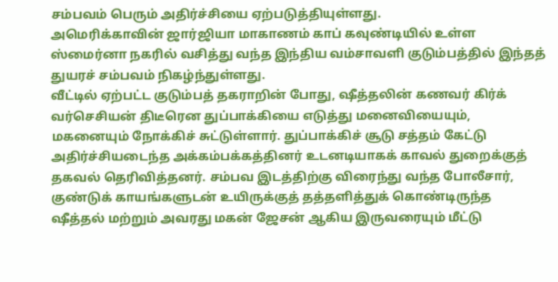சம்பவம் பெரும் அதிர்ச்சியை ஏற்படுத்தியுள்ளது.
அமெரிக்காவின் ஜார்ஜியா மாகாணம் காப் கவுண்டியில் உள்ள ஸ்மைர்னா நகரில் வசித்து வந்த இந்திய வம்சாவளி குடும்பத்தில் இந்தத் துயரச் சம்பவம் நிகழ்ந்துள்ளது.
வீட்டில் ஏற்பட்ட குடும்பத் தகராறின் போது, ஷீத்தலின் கணவர் கிர்க் வர்செசியன் திடீரென துப்பாக்கியை எடுத்து மனைவியையும், மகனையும் நோக்கிச் சுட்டுள்ளார். துப்பாக்கிச் சூடு சத்தம் கேட்டு அதிர்ச்சியடைந்த அக்கம்பக்கத்தினர் உடனடியாகக் காவல் துறைக்குத் தகவல் தெரிவித்தனர். சம்பவ இடத்திற்கு விரைந்து வந்த போலீசார், குண்டுக் காயங்களுடன் உயிருக்குத் தத்தளித்துக் கொண்டிருந்த ஷீத்தல் மற்றும் அவரது மகன் ஜேசன் ஆகிய இருவரையும் மீட்டு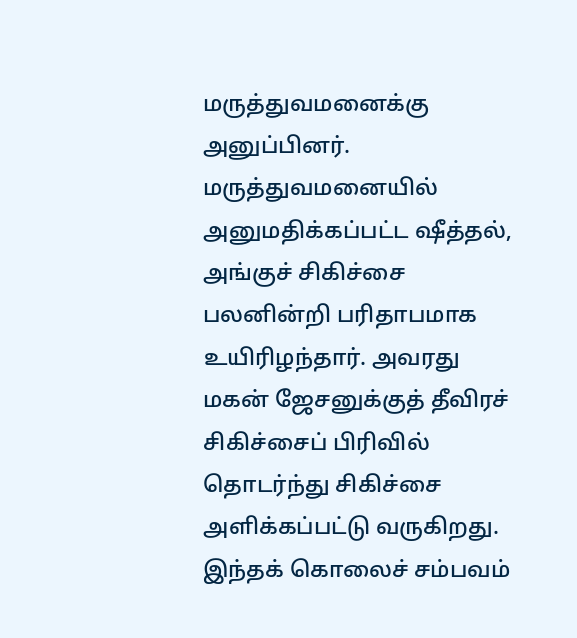மருத்துவமனைக்கு அனுப்பினர்.
மருத்துவமனையில் அனுமதிக்கப்பட்ட ஷீத்தல், அங்குச் சிகிச்சை பலனின்றி பரிதாபமாக உயிரிழந்தார். அவரது மகன் ஜேசனுக்குத் தீவிரச் சிகிச்சைப் பிரிவில் தொடர்ந்து சிகிச்சை அளிக்கப்பட்டு வருகிறது. இந்தக் கொலைச் சம்பவம்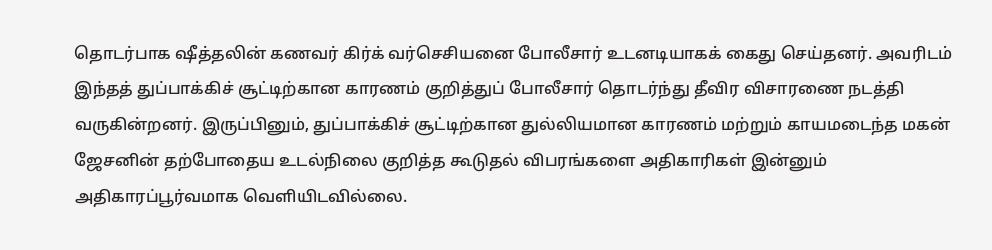தொடர்பாக ஷீத்தலின் கணவர் கிர்க் வர்செசியனை போலீசார் உடனடியாகக் கைது செய்தனர். அவரிடம் இந்தத் துப்பாக்கிச் சூட்டிற்கான காரணம் குறித்துப் போலீசார் தொடர்ந்து தீவிர விசாரணை நடத்தி வருகின்றனர். இருப்பினும், துப்பாக்கிச் சூட்டிற்கான துல்லியமான காரணம் மற்றும் காயமடைந்த மகன் ஜேசனின் தற்போதைய உடல்நிலை குறித்த கூடுதல் விபரங்களை அதிகாரிகள் இன்னும் அதிகாரப்பூர்வமாக வெளியிடவில்லை.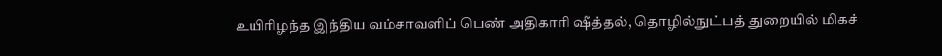உயிரிழந்த இந்திய வம்சாவளிப் பெண் அதிகாரி ஷீத்தல், தொழில்நுட்பத் துறையில் மிகச்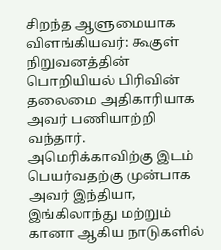சிறந்த ஆளுமையாக விளங்கியவர்: கூகுள் நிறுவனத்தின் பொறியியல் பிரிவின் தலைமை அதிகாரியாக அவர் பணியாற்றி வந்தார். அமெரிக்காவிற்கு இடம் பெயர்வதற்கு முன்பாக அவர் இந்தியா, இங்கிலாந்து மற்றும் கானா ஆகிய நாடுகளில்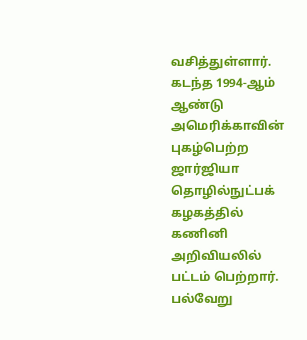வசித்துள்ளார். கடந்த 1994-ஆம் ஆண்டு அமெரிக்காவின் புகழ்பெற்ற ஜார்ஜியா தொழில்நுட்பக் கழகத்தில் கணினி அறிவியலில் பட்டம் பெற்றார்.
பல்வேறு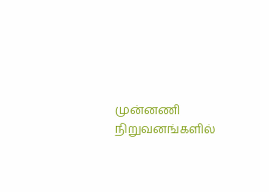முன்னணி நிறுவனங்களில்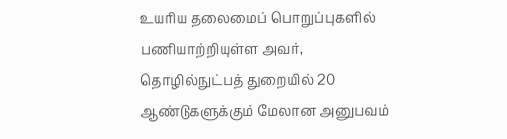உயரிய தலைமைப் பொறுப்புகளில் பணியாற்றியுள்ள அவர், தொழில்நுட்பத் துறையில் 20 ஆண்டுகளுக்கும் மேலான அனுபவம்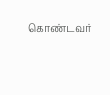கொண்டவர்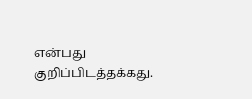என்பது குறிப்பிடத்தக்கது.